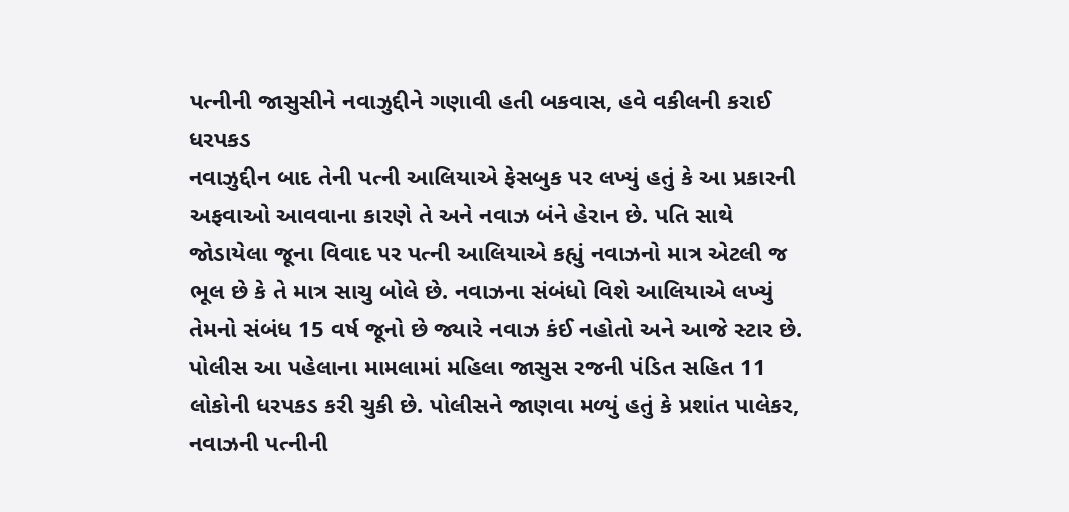પત્નીની જાસુસીને નવાઝુદ્દીને ગણાવી હતી બકવાસ, હવે વકીલની કરાઈ ધરપકડ
નવાઝુદ્દીન બાદ તેની પત્ની આલિયાએ ફેસબુક પર લખ્યું હતું કે આ પ્રકારની અફવાઓ આવવાના કારણે તે અને નવાઝ બંને હેરાન છે. પતિ સાથે જોડાયેલા જૂના વિવાદ પર પત્ની આલિયાએ કહ્યું નવાઝનો માત્ર એટલી જ ભૂલ છે કે તે માત્ર સાચુ બોલે છે. નવાઝના સંબંધો વિશે આલિયાએ લખ્યું તેમનો સંબંધ 15 વર્ષ જૂનો છે જ્યારે નવાઝ કંઈ નહોતો અને આજે સ્ટાર છે.
પોલીસ આ પહેલાના મામલામાં મહિલા જાસુસ રજની પંડિત સહિત 11 લોકોની ધરપકડ કરી ચુકી છે. પોલીસને જાણવા મળ્યું હતું કે પ્રશાંત પાલેકર, નવાઝની પત્નીની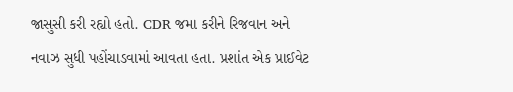જાસુસી કરી રહ્યો હતો. CDR જમા કરીને રિજવાન અને નવાઝ સુધી પહોંચાડવામાં આવતા હતા. પ્રશાંત એક પ્રાઈવેટ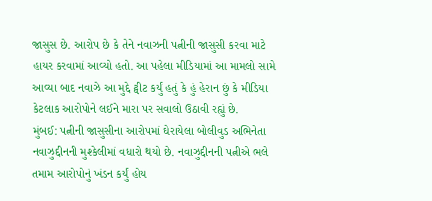જાસુસ છે. આરોપ છે કે તેને નવાઝની પત્નીની જાસુસી કરવા માટે હાયર કરવામાં આવ્યો હતો. આ પહેલા મીડિયામાં આ મામલો સામે આવ્યા બાદ નવાઝે આ મુદ્દે ટ્વીટ કર્યું હતું કે હું હેરાન છું કે મીડિયા કેટલાક આરોપોને લઈને મારા પર સવાલો ઉઠાવી રહ્યું છે.
મુંબઈ: પત્નીની જાસુસીના આરોપમાં ઘેરાયેલા બોલીવુડ અભિનેતા નવાઝુદ્દીનની મુશ્કેલીમાં વધારો થયો છે. નવાઝુદ્દીનની પત્નીએ ભલે તમામ આરોપોનું ખંડન કર્યું હોય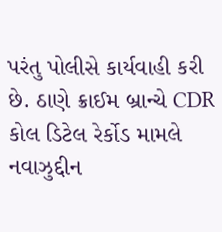પરંતુ પોલીસે કાર્યવાહી કરી છે. ઠાણે ક્રાઈમ બ્રાન્ચે CDR કોલ ડિટેલ રેર્કોડ મામલે નવાઝુદ્દીન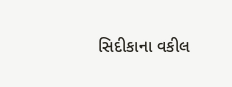સિદીકાના વકીલ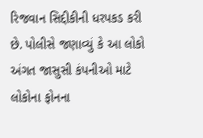રિજવાન સિદ્દીકીની ધરપકડ કરી છે. પોલીસે જણાવ્યું કે આ લોકો અંગત જાસુસી કંપનીઓ માટે લોકોના ફોનના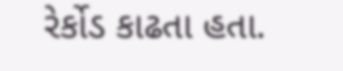રેર્કોડ કાઢતા હતા.